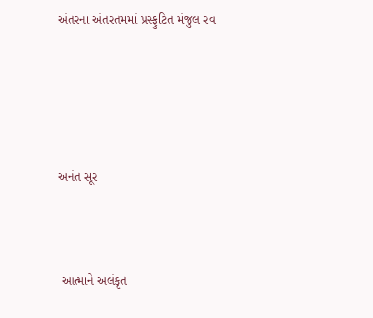અંતરના અંતરતમમાં પ્રસ્ફુટિત મંજુલ રવ





અનંત સૂર



 આત્માને અલંકૃત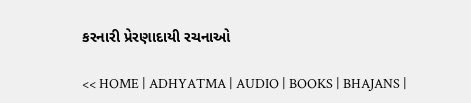કરનારી પ્રેરણાદાયી રચનાઓ

<< HOME | ADHYATMA | AUDIO | BOOKS | BHAJANS |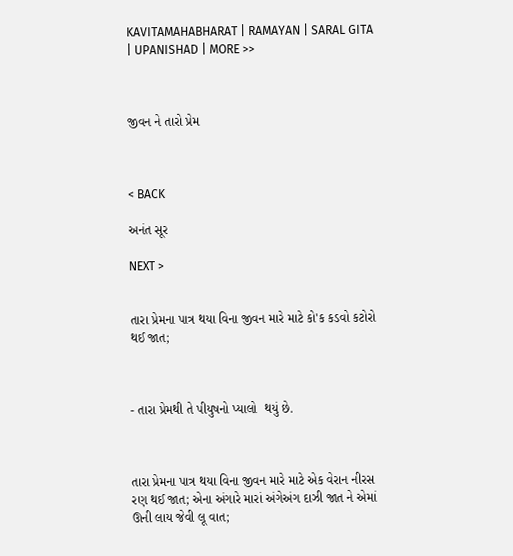KAVITAMAHABHARAT | RAMAYAN | SARAL GITA | UPANISHAD | MORE >>



જીવન ને તારો પ્રેમ



< BACK

અનંત સૂર

NEXT >


તારા પ્રેમના પાત્ર થયા વિના જીવન મારે માટે કો'ક કડવો કટોરો થઈ જાત;



- તારા પ્રેમથી તે પીયુષનો પ્યાલો  થયું છે.



તારા પ્રેમના પાત્ર થયા વિના જીવન મારે માટે એક વેરાન નીરસ રણ થઈ જાત; એના અંગારે મારાં અંગેઅંગ દાઝી જાત ને એમાં ઊની લાય જેવી લૂ વાત;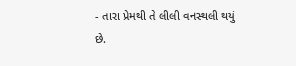- તારા પ્રેમથી તે લીલી વનસ્થલી થયું છે.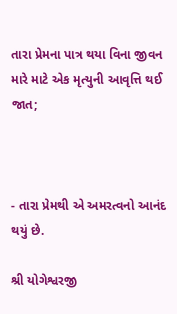તારા પ્રેમના પાત્ર થયા વિના જીવન મારે માટે એક મૃત્યુની આવૃત્તિ થઈ જાત;



- તારા પ્રેમથી એ અમરત્વનો આનંદ થયું છે.

શ્રી યોગેશ્વરજી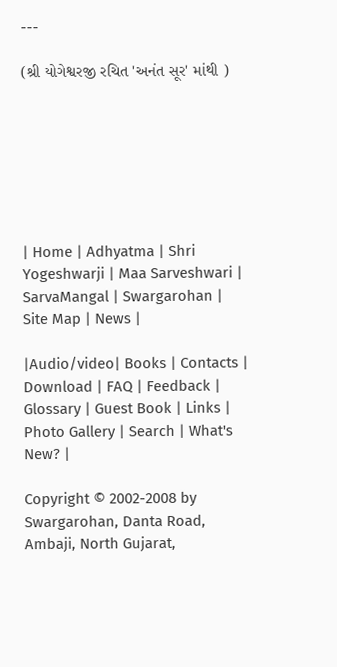---

(શ્રી યોગેશ્વરજી રચિત 'અનંત સૂર' માંથી )







| Home | Adhyatma | Shri Yogeshwarji | Maa Sarveshwari | SarvaMangal | Swargarohan |  Site Map | News |

|Audio/video| Books | Contacts | Download | FAQ | Feedback | Glossary | Guest Book | Links | Photo Gallery | Search | What's New? |

Copyright © 2002-2008 by Swargarohan, Danta Road, Ambaji, North Gujarat,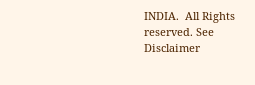INDIA.  All Rights reserved. See Disclaimer